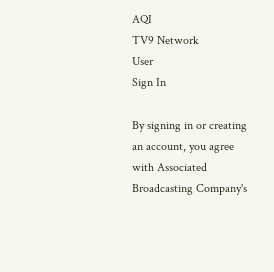AQI
TV9 Network
User
Sign In

By signing in or creating an account, you agree with Associated Broadcasting Company's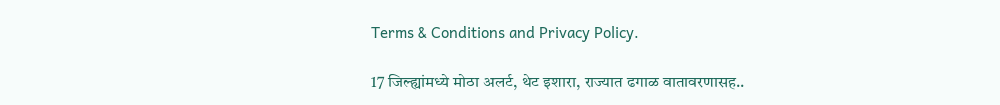Terms & Conditions and Privacy Policy.

17 जिल्ह्यांमध्ये मोठा अलर्ट, थेट इशारा, राज्यात ढगाळ वातावरणासह..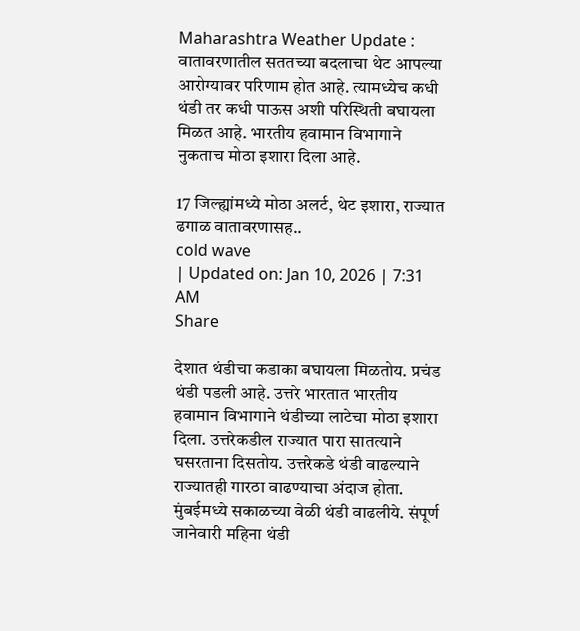Maharashtra Weather Update : वातावरणातील सततच्या बदलाचा थेट आपल्या आरोग्यावर परिणाम होत आहे. त्यामध्येच कधी थंडी तर कधी पाऊस अशी परिस्थिती बघायला मिळत आहे. भारतीय हवामान विभागाने नुकताच मोठा इशारा दिला आहे.

17 जिल्ह्यांमध्ये मोठा अलर्ट, थेट इशारा, राज्यात ढगाळ वातावरणासह..
cold wave
| Updated on: Jan 10, 2026 | 7:31 AM
Share

देशात थंडीचा कडाका बघायला मिळतोय. प्रचंड थंडी पडली आहे. उत्तरे भारतात भारतीय हवामान विभागाने थंडीच्या लाटेचा मोठा इशारा दिला. उत्तरेकडील राज्यात पारा सातत्याने घसरताना दिसतोय. उत्तरेकडे थंडी वाढल्याने राज्यातही गारठा वाढण्याचा अंदाज होता. मुंबईमध्ये सकाळच्या वेळी थंडी वाढलीये. संपूर्ण जानेवारी महिना थंडी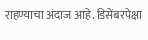राहण्याचा अंदाज आहे. डिसेंबरपेक्षा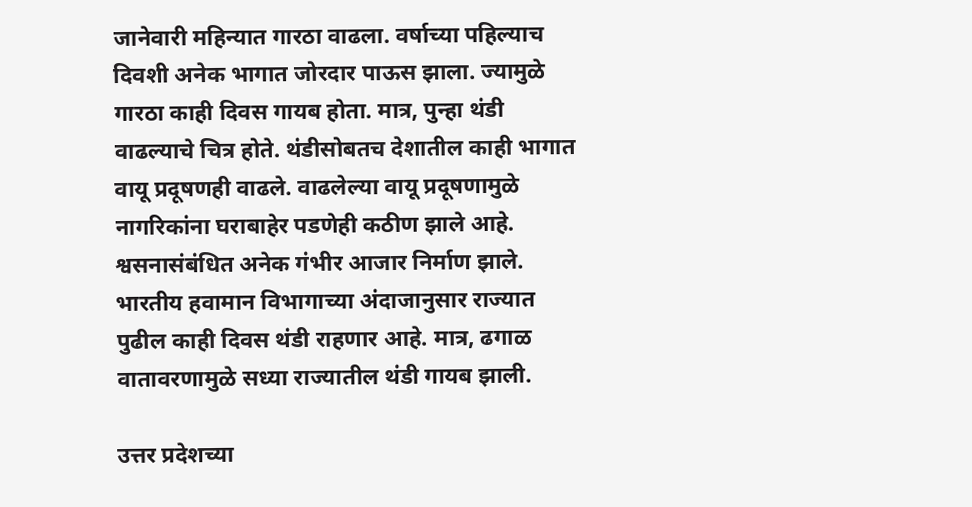जानेवारी महिन्यात गारठा वाढला. वर्षाच्या पहिल्याच दिवशी अनेक भागात जोरदार पाऊस झाला. ज्यामुळे गारठा काही दिवस गायब होता. मात्र, पुन्हा थंडी वाढल्याचे चित्र होते. थंडीसोबतच देशातील काही भागात वायू प्रदूषणही वाढले. वाढलेल्या वायू प्रदूषणामुळे नागरिकांना घराबाहेर पडणेही कठीण झाले आहे. श्वसनासंबंधित अनेक गंभीर आजार निर्माण झाले. भारतीय हवामान विभागाच्या अंदाजानुसार राज्यात पुढील काही दिवस थंडी राहणार आहे. मात्र, ढगाळ वातावरणामुळे सध्या राज्यातील थंडी गायब झाली.

उत्तर प्रदेशच्या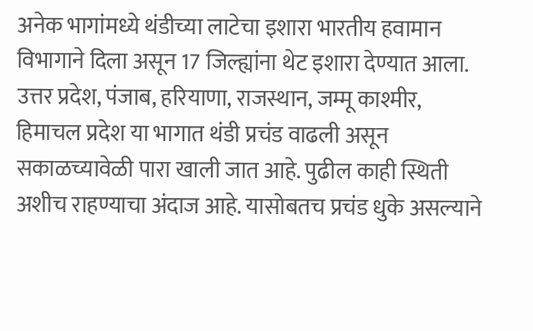अनेक भागांमध्ये थंडीच्या लाटेचा इशारा भारतीय हवामान विभागाने दिला असून 17 जिल्ह्यांना थेट इशारा देण्यात आला. उत्तर प्रदेश, पंजाब, हरियाणा, राजस्थान, जम्मू काश्मीर, हिमाचल प्रदेश या भागात थंडी प्रचंड वाढली असून सकाळच्यावेळी पारा खाली जात आहे. पुढील काही स्थिती अशीच राहण्याचा अंदाज आहे. यासोबतच प्रचंड धुके असल्याने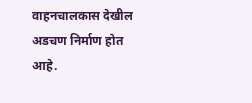वाहनचालकास देखील अडचण निर्माण होत आहे.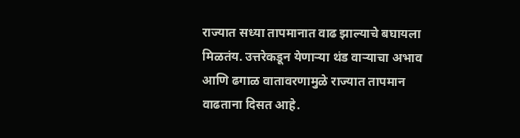राज्यात सध्या तापमानात वाढ झाल्याचे बघायला मिळतंय. उत्तरेकडून येणाऱ्या थंड वाऱ्याचा अभाव आणि ढगाळ वातावरणामुळे राज्यात तापमान वाढताना दिसत आहे.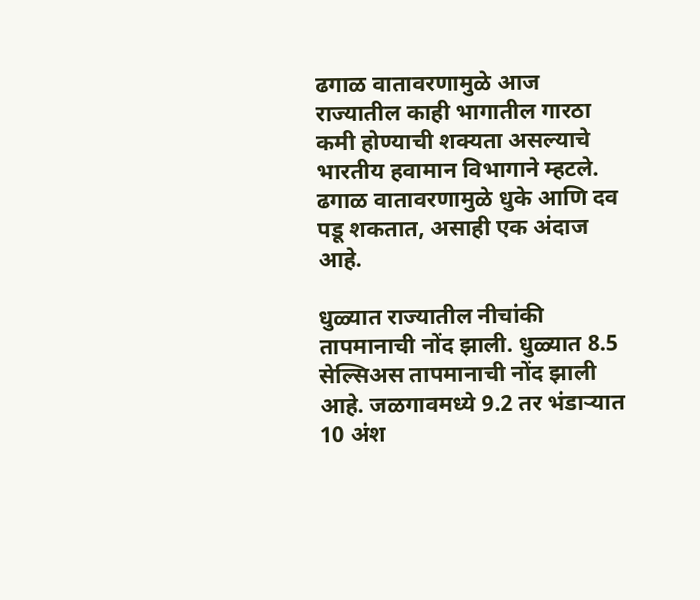ढगाळ वातावरणामुळे आज राज्यातील काही भागातील गारठा कमी होण्याची शक्यता असल्याचे भारतीय हवामान विभागाने म्हटले. ढगाळ वातावरणामुळे धुके आणि दव पडू शकतात, असाही एक अंदाज आहे.

धुळ्यात राज्यातील नीचांकी तापमानाची नोंद झाली. धुळ्यात 8.5 सेल्सिअस तापमानाची नोंद झाली आहे. जळगावमध्ये 9.2 तर भंडाऱ्यात 10 अंश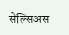सेल्सिअस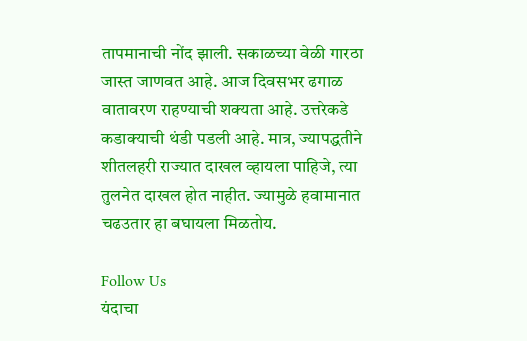तापमानाची नोंद झाली. सकाळच्या वेळी गारठा जास्त जाणवत आहे. आज दिवसभर ढगाळ वातावरण राहण्याची शक्यता आहे. उत्तरेकडे कडाक्याची थंडी पडली आहे. मात्र, ज्यापद्धतीने शीतलहरी राज्यात दाखल व्हायला पाहिजे, त्या तुलनेत दाखल होत नाहीत. ज्यामुळे हवामानात चढउतार हा बघायला मिळतोय.

Follow Us
यंदाचा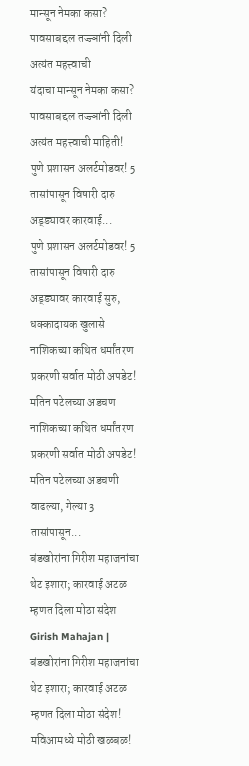मान्सून नेमका कसा? पावसाबद्दल तज्ज्ञांनी दिली अत्यंत महत्त्वाची
यंदाचा मान्सून नेमका कसा? पावसाबद्दल तज्ज्ञांनी दिली अत्यंत महत्त्वाची माहिती!
पुणे प्रशासन अलर्टमोडवर! 5 तासांपासून विषारी दारु अड्ड्यावर कारवाई...
पुणे प्रशासन अलर्टमोडवर! 5 तासांपासून विषारी दारु अड्ड्यावर कारवाई सुरु, धक्कादायक खुलासे
नाशिकच्या कथित धर्मांतरण प्रकरणी सर्वात मोठी अपडेट! मतिन पटेलच्या अडचण
नाशिकच्या कथित धर्मांतरण प्रकरणी सर्वात मोठी अपडेट! मतिन पटेलच्या अडचणी वाढल्या, गेल्या 3 तासांपासून...
बंडखोरांना गिरीश महाजनांचा थेट इशारा; कारवाई अटळ म्हणत दिला मोठा संदेश
Girish Mahajan | बंडखोरांना गिरीश महाजनांचा थेट इशारा; कारवाई अटळ म्हणत दिला मोठा संदेश!
मविआमध्ये मोठी खळबळ!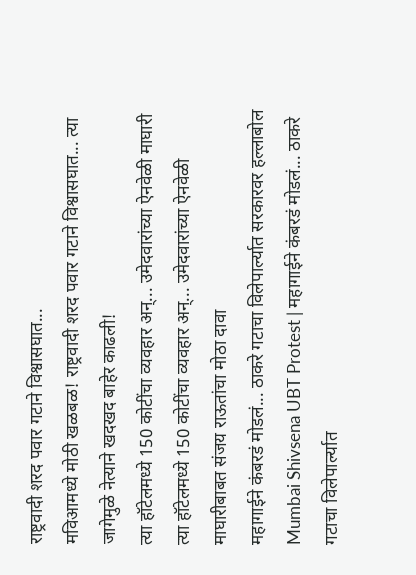राष्ट्रवादी शरद पवार गटाने विश्वासघात...
मविआमध्ये मोठी खळबळ! राष्ट्रवादी शरद पवार गटाने विश्वासघात... त्या जागेमुळे नेत्याने खदखद बाहेर काढली!
त्या हॉटेलमध्ये 150 कोटींचा व्यवहार अन्... उमेदवारांच्या ऐनवेळी माघारी
त्या हॉटेलमध्ये 150 कोटींचा व्यवहार अन्... उमेदवारांच्या ऐनवेळी माघारीबाबत संजय राऊतांचा मोठा दावा
महागाईने कंबरडं मोडलं... ठाकरे गटाचा विलेपार्ल्यात सरकारवर हल्लाबोल
Mumbai Shivsena UBT Protest | महागाईने कंबरडं मोडलं... ठाकरे गटाचा विलेपार्ल्यात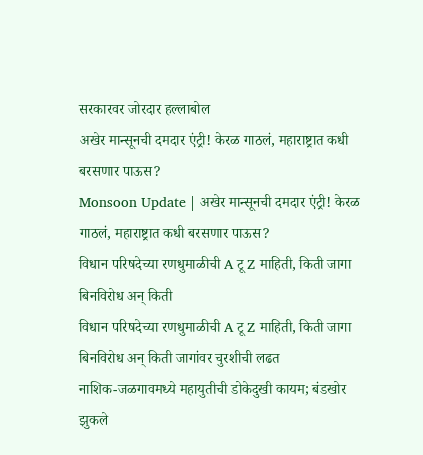सरकारवर जोरदार हल्लाबोल
अखेर मान्सूनची दमदार एंट्री! केरळ गाठलं, महाराष्ट्रात कधी बरसणार पाऊस?
Monsoon Update | अखेर मान्सूनची दमदार एंट्री! केरळ गाठलं, महाराष्ट्रात कधी बरसणार पाऊस?
विधान परिषदेच्या रणधुमाळीची A टू Z माहिती, किती जागा बिनविरोध अन् किती
विधान परिषदेच्या रणधुमाळीची A टू Z माहिती, किती जागा बिनविरोध अन् किती जागांवर चुरशीची लढत
नाशिक-जळगावमध्ये महायुतीची डोकेदुखी कायम; बंडखोर झुकले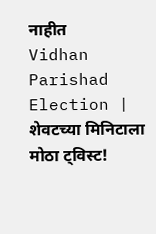नाहीत
Vidhan Parishad Election | शेवटच्या मिनिटाला मोठा ट्विस्ट!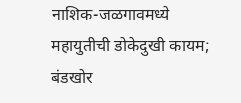नाशिक-जळगावमध्ये महायुतीची डोकेदुखी कायम; बंडखोर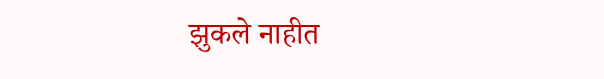झुकले नाहीत